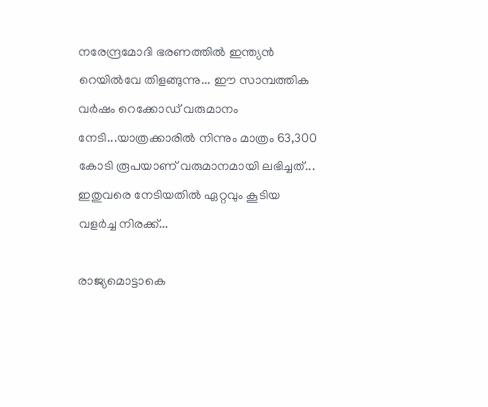നരേന്ദ്രമോദി ഭരണത്തിൽ ഇന്ത്യൻ റെയിൽവേ തിളങ്ങുന്നു... ഈ സാമ്പത്തിക വർഷം റെക്കോഡ് വരുമാനം നേടി...യാത്രക്കാരിൽ നിന്നും മാത്രം 63,300 കോടി രൂപയാണ് വരുമാനമായി ലഭിച്ചത്... ഇതുവരെ നേടിയതിൽ ഏറ്റവും കൂടിയ വളർച്ച നിരക്ക്...

രാജ്യമൊട്ടാകെ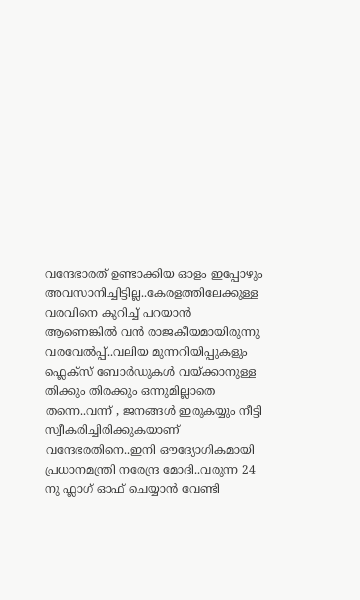വന്ദേഭാരത് ഉണ്ടാക്കിയ ഓളം ഇപ്പോഴും അവസാനിച്ചിട്ടില്ല..കേരളത്തിലേക്കുള്ള വരവിനെ കുറിച്ച് പറയാൻ ആണെങ്കിൽ വൻ രാജകീയമായിരുന്നു വരവേൽപ്പ്..വലിയ മുന്നറിയിപ്പുകളും ഫ്ലെക്സ് ബോർഡുകൾ വയ്ക്കാനുള്ള തിക്കും തിരക്കും ഒന്നുമില്ലാതെ തന്നെ..വന്ന് , ജനങ്ങൾ ഇരുകയ്യും നീട്ടി സ്വീകരിച്ചിരിക്കുകയാണ് വന്ദേഭരതിനെ..ഇനി ഔദ്യോഗികമായി പ്രധാനമന്ത്രി നരേന്ദ്ര മോദി..വരുന്ന 24 നു ഫ്ലാഗ് ഓഫ് ചെയ്യാൻ വേണ്ടി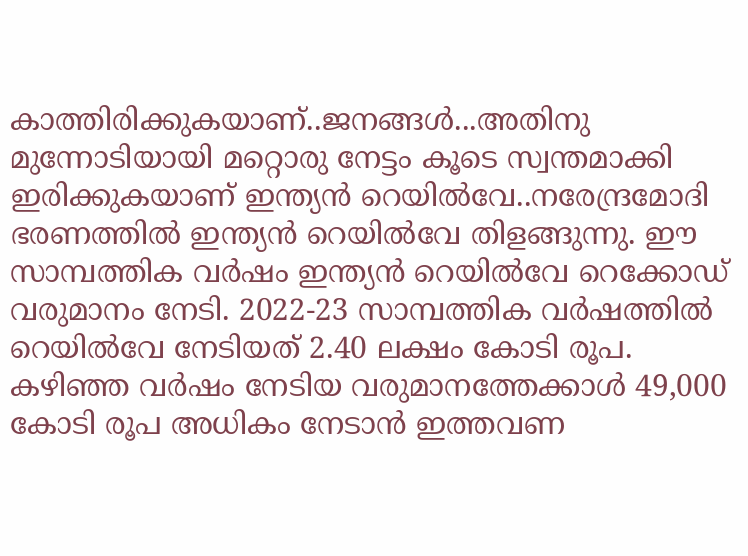കാത്തിരിക്കുകയാണ്..ജനങ്ങൾ...അതിനു മുന്നോടിയായി മറ്റൊരു നേട്ടം കൂടെ സ്വന്തമാക്കി ഇരിക്കുകയാണ് ഇന്ത്യൻ റെയിൽവേ..നരേന്ദ്രമോദി ഭരണത്തിൽ ഇന്ത്യൻ റെയിൽവേ തിളങ്ങുന്നു. ഈ സാമ്പത്തിക വർഷം ഇന്ത്യൻ റെയിൽവേ റെക്കോഡ് വരുമാനം നേടി. 2022-23 സാമ്പത്തിക വർഷത്തിൽ റെയിൽവേ നേടിയത് 2.40 ലക്ഷം കോടി രൂപ. കഴിഞ്ഞ വർഷം നേടിയ വരുമാനത്തേക്കാൾ 49,000 കോടി രൂപ അധികം നേടാൻ ഇത്തവണ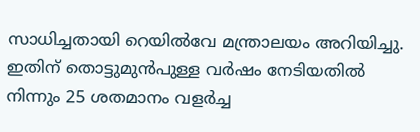സാധിച്ചതായി റെയിൽവേ മന്ത്രാലയം അറിയിച്ചു.
ഇതിന് തൊട്ടുമുൻപുള്ള വർഷം നേടിയതിൽ നിന്നും 25 ശതമാനം വളർച്ച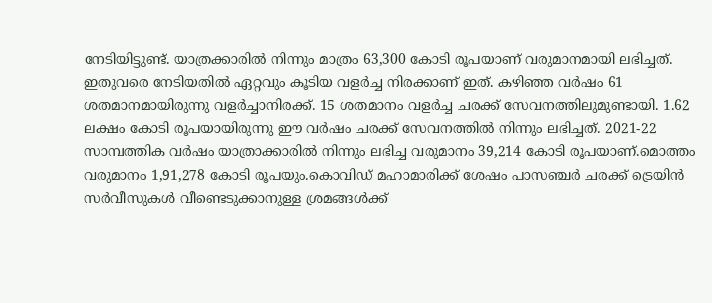നേടിയിട്ടുണ്ട്. യാത്രക്കാരിൽ നിന്നും മാത്രം 63,300 കോടി രൂപയാണ് വരുമാനമായി ലഭിച്ചത്. ഇതുവരെ നേടിയതിൽ ഏറ്റവും കൂടിയ വളർച്ച നിരക്കാണ് ഇത്. കഴിഞ്ഞ വർഷം 61 ശതമാനമായിരുന്നു വളർച്ചാനിരക്ക്. 15 ശതമാനം വളർച്ച ചരക്ക് സേവനത്തിലുമുണ്ടായി. 1.62 ലക്ഷം കോടി രൂപയായിരുന്നു ഈ വർഷം ചരക്ക് സേവനത്തിൽ നിന്നും ലഭിച്ചത്. 2021-22 സാമ്പത്തിക വർഷം യാത്രാക്കാരിൽ നിന്നും ലഭിച്ച വരുമാനം 39,214 കോടി രൂപയാണ്.മൊത്തം വരുമാനം 1,91,278 കോടി രൂപയും.കൊവിഡ് മഹാമാരിക്ക് ശേഷം പാസഞ്ചർ ചരക്ക് ട്രെയിൻ സർവീസുകൾ വീണ്ടെടുക്കാനുള്ള ശ്രമങ്ങൾക്ക്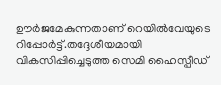ഊർജമേകുന്നതാണ് റെയിൽവേയുടെ റിപ്പോർട്ട്.തദ്ദേശീയമായി വികസിപ്പിച്ചെടുത്ത സെമി ഹൈസ്പീഡ്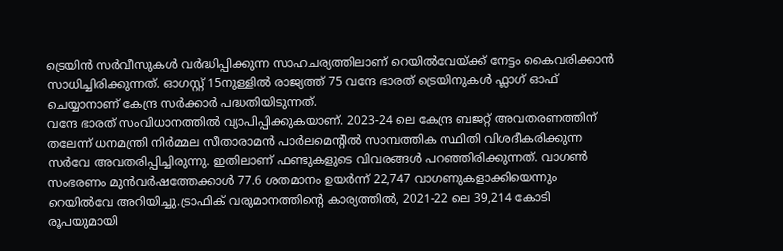ട്രെയിൻ സർവീസുകൾ വർദ്ധിപ്പിക്കുന്ന സാഹചര്യത്തിലാണ് റെയിൽവേയ്ക്ക് നേട്ടം കൈവരിക്കാൻ സാധിച്ചിരിക്കുന്നത്. ഓഗസ്റ്റ് 15നുള്ളിൽ രാജ്യത്ത് 75 വന്ദേ ഭാരത് ട്രെയിനുകൾ ഫ്ലാഗ് ഓഫ് ചെയ്യാനാണ് കേന്ദ്ര സർക്കാർ പദ്ധതിയിടുന്നത്.
വന്ദേ ഭാരത് സംവിധാനത്തിൽ വ്യാപിപ്പിക്കുകയാണ്. 2023-24 ലെ കേന്ദ്ര ബജറ്റ് അവതരണത്തിന് തലേന്ന് ധനമന്ത്രി നിർമ്മല സീതാരാമൻ പാർലമെന്റിൽ സാമ്പത്തിക സ്ഥിതി വിശദീകരിക്കുന്ന സർവേ അവതരിപ്പിച്ചിരുന്നു. ഇതിലാണ് ഫണ്ടുകളുടെ വിവരങ്ങൾ പറഞ്ഞിരിക്കുന്നത്. വാഗൺ സംഭരണം മുൻവർഷത്തേക്കാൾ 77.6 ശതമാനം ഉയർന്ന് 22,747 വാഗണുകളാക്കിയെന്നും റെയിൽവേ അറിയിച്ചു.ട്രാഫിക് വരുമാനത്തിന്റെ കാര്യത്തിൽ, 2021-22 ലെ 39,214 കോടി രൂപയുമായി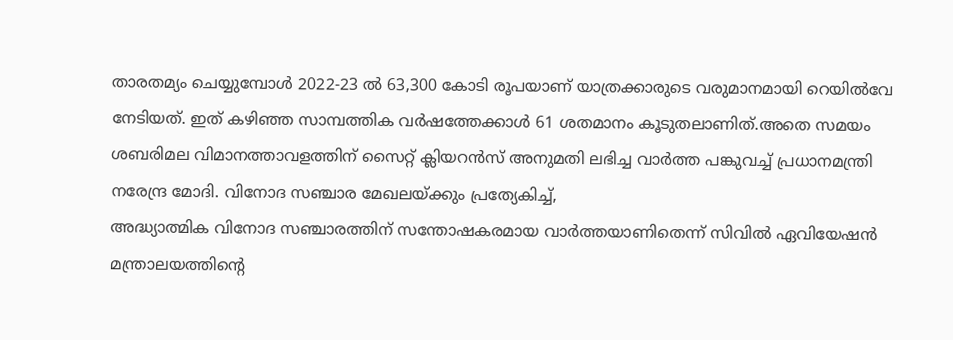താരതമ്യം ചെയ്യുമ്പോൾ 2022-23 ൽ 63,300 കോടി രൂപയാണ് യാത്രക്കാരുടെ വരുമാനമായി റെയിൽവേ നേടിയത്. ഇത് കഴിഞ്ഞ സാമ്പത്തിക വർഷത്തേക്കാൾ 61 ശതമാനം കൂടുതലാണിത്.അതെ സമയം ശബരിമല വിമാനത്താവളത്തിന് സൈറ്റ് ക്ലിയറൻസ് അനുമതി ലഭിച്ച വാർത്ത പങ്കുവച്ച് പ്രധാനമന്ത്രി നരേന്ദ്ര മോദി. വിനോദ സഞ്ചാര മേഖലയ്ക്കും പ്രത്യേകിച്ച്,
അദ്ധ്യാത്മിക വിനോദ സഞ്ചാരത്തിന് സന്തോഷകരമായ വാർത്തയാണിതെന്ന് സിവിൽ ഏവിയേഷൻ മന്ത്രാലയത്തിന്റെ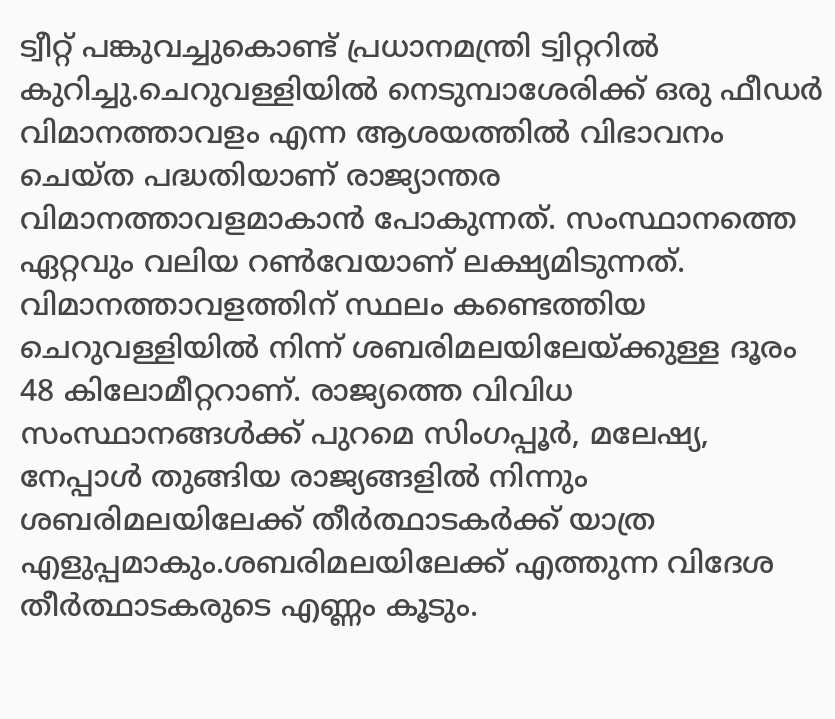ട്വീറ്റ് പങ്കുവച്ചുകൊണ്ട് പ്രധാനമന്ത്രി ട്വിറ്ററിൽ കുറിച്ചു.ചെറുവള്ളിയിൽ നെടുമ്പാശേരിക്ക് ഒരു ഫീഡർ വിമാനത്താവളം എന്ന ആശയത്തിൽ വിഭാവനം ചെയ്ത പദ്ധതിയാണ് രാജ്യാന്തര വിമാനത്താവളമാകാൻ പോകുന്നത്. സംസ്ഥാനത്തെ ഏറ്റവും വലിയ റൺവേയാണ് ലക്ഷ്യമിടുന്നത്. വിമാനത്താവളത്തിന് സ്ഥലം കണ്ടെത്തിയ ചെറുവള്ളിയിൽ നിന്ന് ശബരിമലയിലേയ്ക്കുള്ള ദൂരം 48 കിലോമീറ്ററാണ്. രാജ്യത്തെ വിവിധ സംസ്ഥാനങ്ങൾക്ക് പുറമെ സിംഗപ്പൂർ, മലേഷ്യ, നേപ്പാൾ തുങ്ങിയ രാജ്യങ്ങളിൽ നിന്നും ശബരിമലയിലേക്ക് തീർത്ഥാടകർക്ക് യാത്ര എളുപ്പമാകും.ശബരിമലയിലേക്ക് എത്തുന്ന വിദേശ തീർത്ഥാടകരുടെ എണ്ണം കൂടും.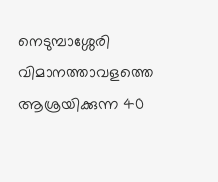നെടുമ്പാശ്ശേരി വിമാനത്താവളത്തെ ആശ്രയിക്കുന്ന 40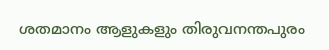ശതമാനം ആളുകളും തിരുവനന്തപുരം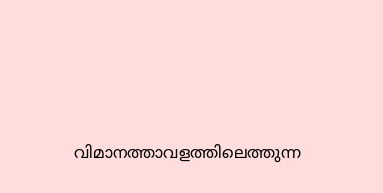വിമാനത്താവളത്തിലെത്തുന്ന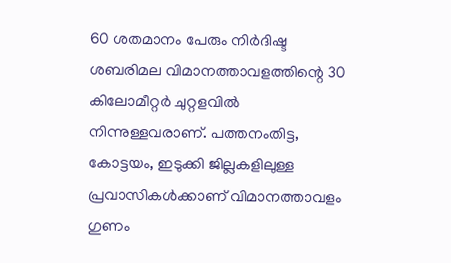60 ശതമാനം പേരും നിർദിഷ്ട ശബരിമല വിമാനത്താവളത്തിന്റെ 30 കിലോമീറ്റർ ചുറ്റളവിൽ നിന്നുള്ളവരാണ്. പത്തനംതിട്ട, കോട്ടയം, ഇടുക്കി ജില്ലകളിലുള്ള പ്രവാസികൾക്കാണ് വിമാനത്താവളം ഗുണം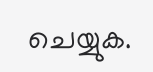ചെയ്യുക.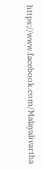https://www.facebook.com/Malayalivartha